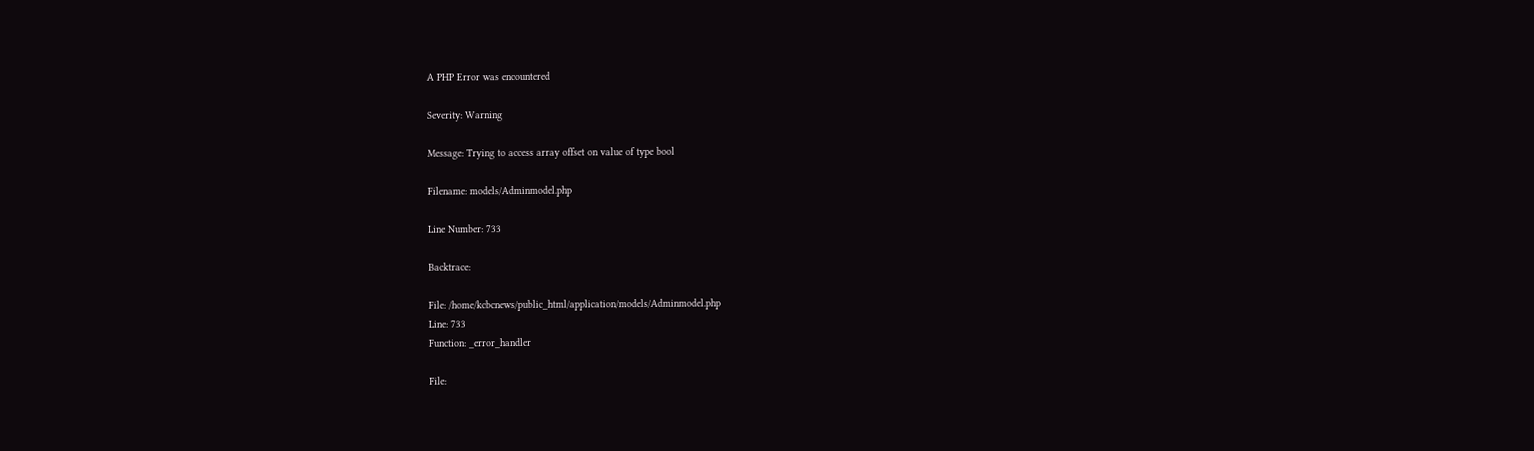A PHP Error was encountered

Severity: Warning

Message: Trying to access array offset on value of type bool

Filename: models/Adminmodel.php

Line Number: 733

Backtrace:

File: /home/kcbcnews/public_html/application/models/Adminmodel.php
Line: 733
Function: _error_handler

File: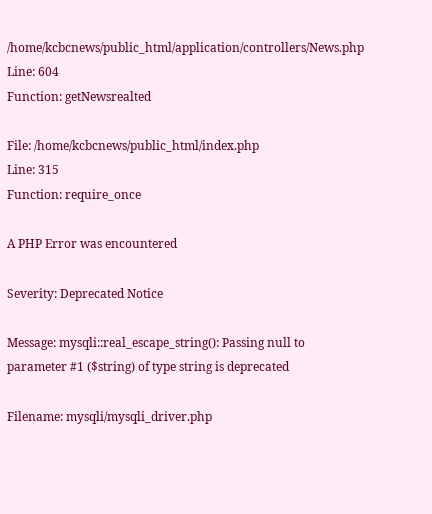/home/kcbcnews/public_html/application/controllers/News.php
Line: 604
Function: getNewsrealted

File: /home/kcbcnews/public_html/index.php
Line: 315
Function: require_once

A PHP Error was encountered

Severity: Deprecated Notice

Message: mysqli::real_escape_string(): Passing null to parameter #1 ($string) of type string is deprecated

Filename: mysqli/mysqli_driver.php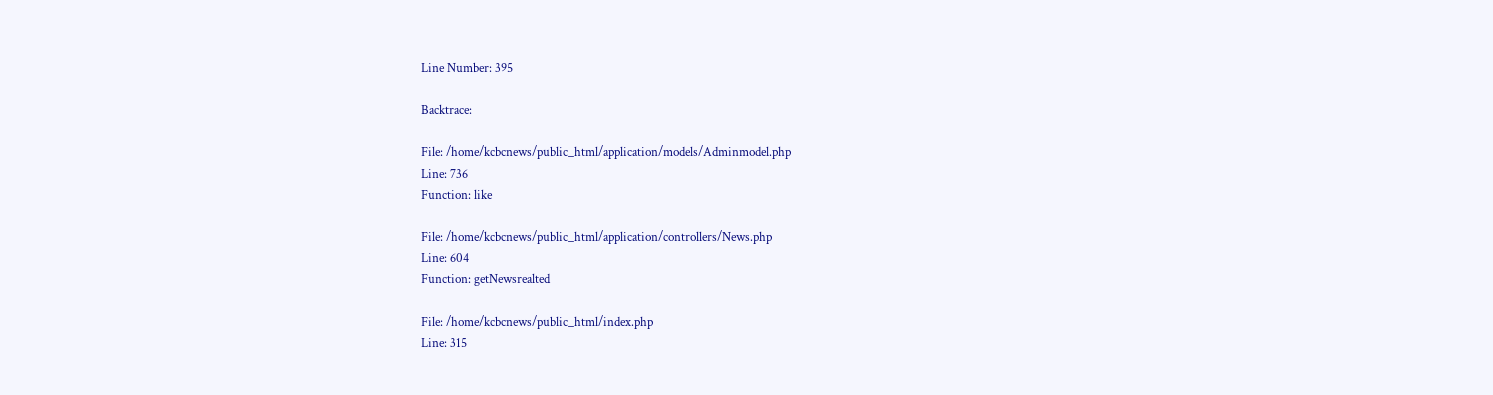Line Number: 395

Backtrace:

File: /home/kcbcnews/public_html/application/models/Adminmodel.php
Line: 736
Function: like

File: /home/kcbcnews/public_html/application/controllers/News.php
Line: 604
Function: getNewsrealted

File: /home/kcbcnews/public_html/index.php
Line: 315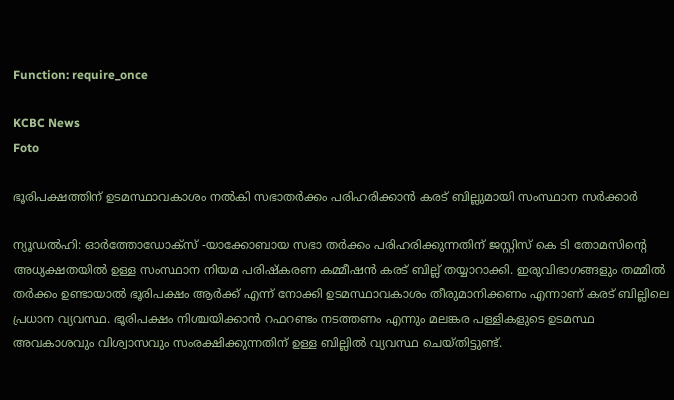Function: require_once

KCBC News
Foto

ഭൂരിപക്ഷത്തിന് ഉടമസ്ഥാവകാശം നൽകി സഭാതർക്കം പരിഹരിക്കാൻ കരട് ബില്ലുമായി സംസ്ഥാന സർക്കാർ

ന്യൂഡൽഹി: ഓർത്തോഡോക്‌സ് -യാക്കോബായ സഭാ തർക്കം പരിഹരിക്കുന്നതിന് ജസ്റ്റിസ് കെ ടി തോമസിന്റെ അധ്യക്ഷതയിൽ ഉള്ള സംസ്ഥാന നിയമ പരിഷ്‌കരണ കമ്മീഷൻ കരട് ബില്ല് തയ്യാറാക്കി. ഇരുവിഭാഗങ്ങളും തമ്മിൽ തർക്കം ഉണ്ടായാൽ ഭൂരിപക്ഷം ആർക്ക് എന്ന് നോക്കി ഉടമസ്ഥാവകാശം തീരുമാനിക്കണം എന്നാണ് കരട് ബില്ലിലെ പ്രധാന വ്യവസ്ഥ. ഭൂരിപക്ഷം നിശ്ചയിക്കാൻ റഫറണ്ടം നടത്തണം എന്നും മലങ്കര പള്ളികളുടെ ഉടമസ്ഥ അവകാശവും വിശ്വാസവും സംരക്ഷിക്കുന്നതിന് ഉള്ള ബില്ലിൽ വ്യവസ്ഥ ചെയ്തിട്ടുണ്ട്.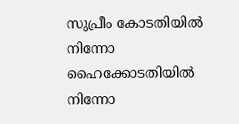സുപ്രീം കോടതിയിൽ നിന്നോ ഹൈക്കോടതിയിൽ നിന്നോ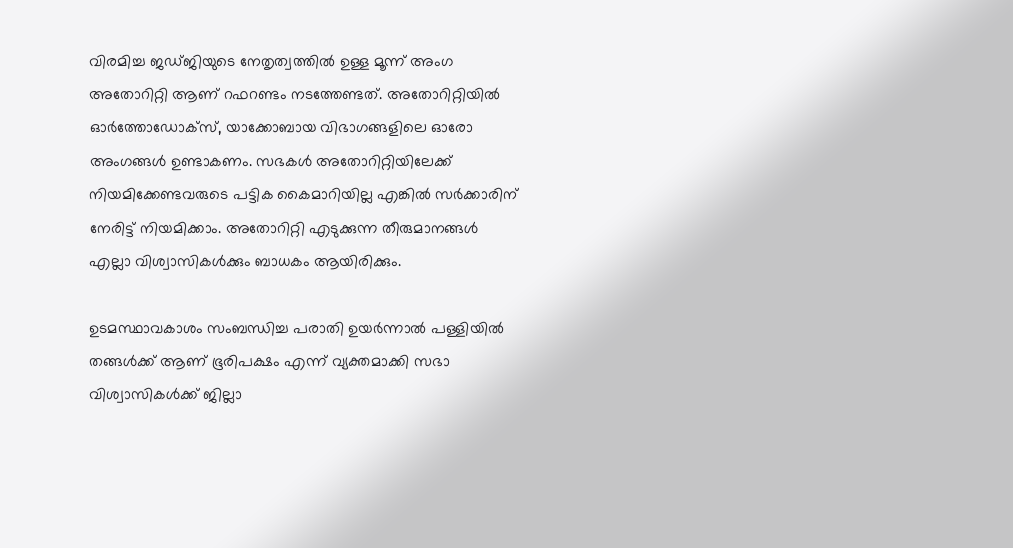വിരമിച്ച ജഡ്ജിയുടെ നേതൃത്വത്തിൽ ഉള്ള മൂന്ന് അംഗ അതോറിറ്റി ആണ് റഫറണ്ടം നടത്തേണ്ടത്. അതോറിറ്റിയിൽ ഓർത്തോഡോക്‌സ്, യാക്കോബായ വിഭാഗങ്ങളിലെ ഓരോ അംഗങ്ങൾ ഉണ്ടാകണം. സഭകൾ അതോറിറ്റിയിലേക്ക് നിയമിക്കേണ്ടവരുടെ പട്ടിക കൈമാറിയില്ല എങ്കിൽ സർക്കാരിന് നേരിട്ട് നിയമിക്കാം. അതോറിറ്റി എടുക്കുന്ന തീരുമാനങ്ങൾ എല്ലാ വിശ്വാസികൾക്കും ബാധകം ആയിരിക്കും.

ഉടമസ്ഥാവകാശം സംബന്ധിച്ച പരാതി ഉയർന്നാൽ പള്ളിയിൽ തങ്ങൾക്ക് ആണ് ഭൂരിപക്ഷം എന്ന് വ്യക്തമാക്കി സഭാ വിശ്വാസികൾക്ക് ജില്ലാ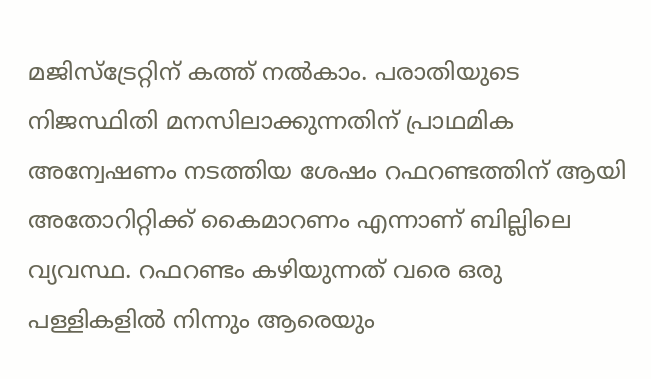മജിസ്‌ട്രേറ്റിന് കത്ത് നൽകാം. പരാതിയുടെ നിജസ്ഥിതി മനസിലാക്കുന്നതിന് പ്രാഥമിക അന്വേഷണം നടത്തിയ ശേഷം റഫറണ്ടത്തിന് ആയി അതോറിറ്റിക്ക് കൈമാറണം എന്നാണ് ബില്ലിലെ വ്യവസ്ഥ. റഫറണ്ടം കഴിയുന്നത് വരെ ഒരു പള്ളികളിൽ നിന്നും ആരെയും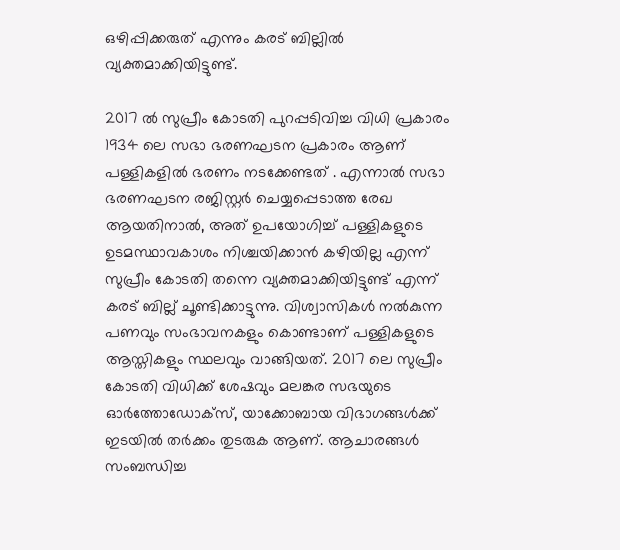ഒഴിപ്പിക്കരുത് എന്നും കരട് ബില്ലിൽ വ്യക്തമാക്കിയിട്ടുണ്ട്.

2017 ൽ സുപ്രീം കോടതി പുറപ്പടിവിച്ച വിധി പ്രകാരം 1934 ലെ സഭാ ഭരണഘടന പ്രകാരം ആണ് പള്ളികളിൽ ഭരണം നടക്കേണ്ടത് . എന്നാൽ സഭാ ഭരണഘടന രജിസ്റ്റർ ചെയ്യപ്പെടാത്ത രേഖ ആയതിനാൽ, അത് ഉപയോഗിച്ച് പള്ളികളുടെ ഉടമസ്ഥാവകാശം നിശ്ചയിക്കാൻ കഴിയില്ല എന്ന് സുപ്രീം കോടതി തന്നെ വ്യക്തമാക്കിയിട്ടുണ്ട് എന്ന് കരട് ബില്ല് ചൂണ്ടിക്കാട്ടുന്നു. വിശ്വാസികൾ നൽകുന്ന പണവും സംഭാവനകളും കൊണ്ടാണ് പള്ളികളുടെ ആസ്തികളും സ്ഥലവും വാങ്ങിയത്. 2017 ലെ സുപ്രീം കോടതി വിധിക്ക് ശേഷവും മലങ്കര സഭയുടെ ഓർത്തോഡോക്‌സ്, യാക്കോബായ വിഭാഗങ്ങൾക്ക് ഇടയിൽ തർക്കം തുടരുക ആണ്. ആചാരങ്ങൾ സംബന്ധിച്ച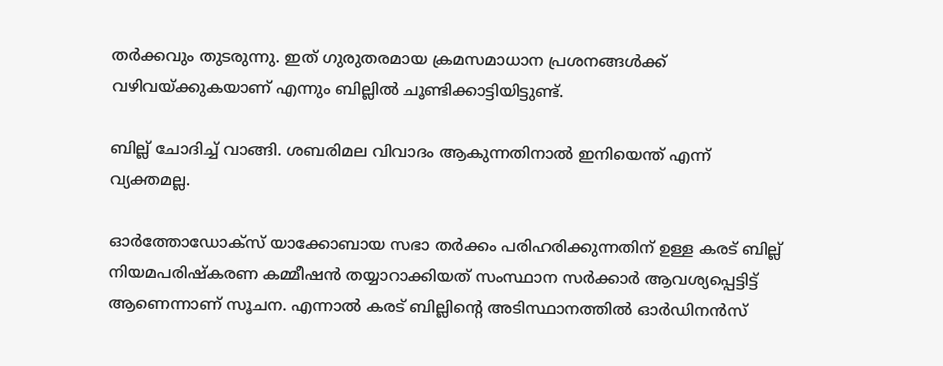തർക്കവും തുടരുന്നു. ഇത് ഗുരുതരമായ ക്രമസമാധാന പ്രശനങ്ങൾക്ക് വഴിവയ്ക്കുകയാണ് എന്നും ബില്ലിൽ ചൂണ്ടിക്കാട്ടിയിട്ടുണ്ട്.

ബില്ല് ചോദിച്ച് വാങ്ങി. ശബരിമല വിവാദം ആകുന്നതിനാൽ ഇനിയെന്ത് എന്ന് വ്യക്തമല്ല.

ഓർത്തോഡോക്‌സ് യാക്കോബായ സഭാ തർക്കം പരിഹരിക്കുന്നതിന് ഉള്ള കരട് ബില്ല് നിയമപരിഷ്‌കരണ കമ്മീഷൻ തയ്യാറാക്കിയത് സംസ്ഥാന സർക്കാർ ആവശ്യപ്പെട്ടിട്ട് ആണെന്നാണ് സൂചന. എന്നാൽ കരട് ബില്ലിന്റെ അടിസ്ഥാനത്തിൽ ഓർഡിനൻസ്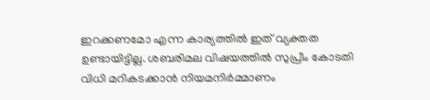ഇറക്കണമോ എന്ന കാര്യത്തിൽ ഇത് വ്യക്തത ഉണ്ടായിട്ടില്ല. ശബരിമല വിഷയത്തിൽ സുപ്രീം കോടതി വിധി മറികടക്കാൻ നിയമനിർമ്മാണം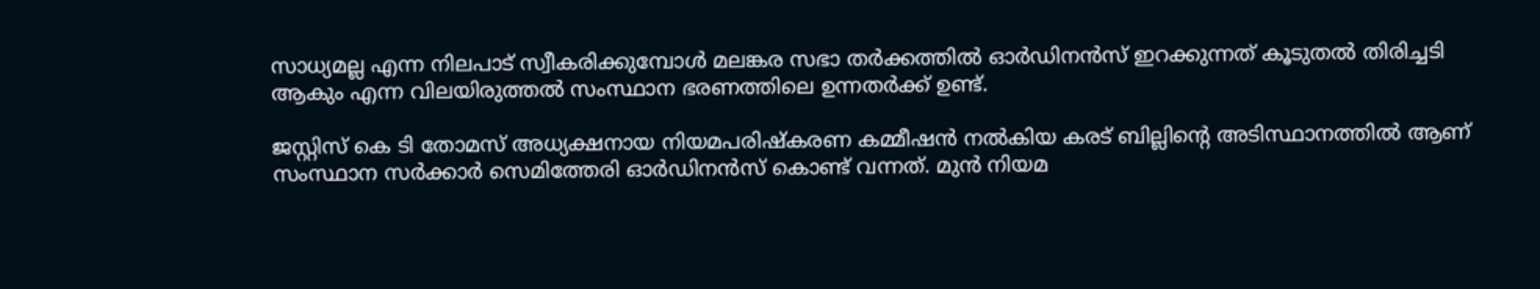സാധ്യമല്ല എന്ന നിലപാട് സ്വീകരിക്കുമ്പോൾ മലങ്കര സഭാ തർക്കത്തിൽ ഓർഡിനൻസ് ഇറക്കുന്നത് കൂടുതൽ തിരിച്ചടി ആകും എന്ന വിലയിരുത്തൽ സംസ്ഥാന ഭരണത്തിലെ ഉന്നതർക്ക് ഉണ്ട്.

ജസ്റ്റിസ് കെ ടി തോമസ് അധ്യക്ഷനായ നിയമപരിഷ്‌കരണ കമ്മീഷൻ നൽകിയ കരട് ബില്ലിന്റെ അടിസ്ഥാനത്തിൽ ആണ് സംസ്ഥാന സർക്കാർ സെമിത്തേരി ഓർഡിനൻസ് കൊണ്ട് വന്നത്. മുൻ നിയമ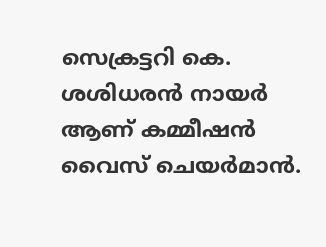സെക്രട്ടറി കെ. ശശിധരൻ നായർ ആണ് കമ്മീഷൻ വൈസ് ചെയർമാൻ.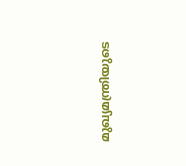മുഖ്യമന്ത്രിയുടെ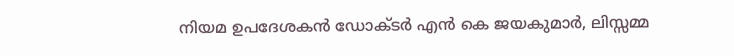നിയമ ഉപദേശകൻ ഡോക്ടർ എൻ കെ ജയകുമാർ, ലിസ്സമ്മ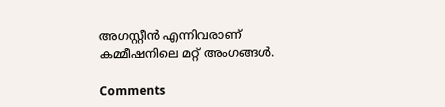അഗസ്റ്റീൻ എന്നിവരാണ് കമ്മീഷനിലെ മറ്റ് അംഗങ്ങൾ.

Comments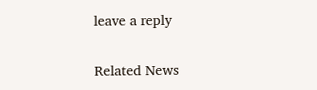leave a reply

Related News